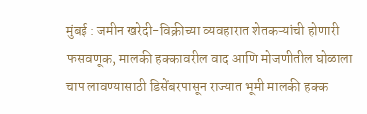मुंबई : जमीन खरेदी-विक्रीच्या व्यवहारात शेतकऱ्यांची होणारी फसवणूक, मालकी हक्कावरील वाद आणि मोजणीतील घोळाला चाप लावण्यासाठी डिसेंबरपासून राज्यात भूमी मालकी हक्क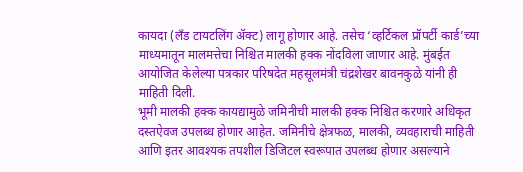कायदा (लँड टायटलिंग ॲक्ट) लागू होणार आहे. तसेच ‘व्हर्टिकल प्रॉपर्टी कार्ड’च्या माध्यमातून मालमत्तेचा निश्चित मालकी हक्क नोंदविला जाणार आहे. मुंबईत आयोजित केलेल्या पत्रकार परिषदेत महसूलमंत्री चंद्रशेखर बावनकुळे यांनी ही माहिती दिली.
भूमी मालकी हक्क कायद्यामुळे जमिनीची मालकी हक्क निश्चित करणारे अधिकृत दस्तऐवज उपलब्ध होणार आहेत. जमिनीचे क्षेत्रफळ, मालकी, व्यवहाराची माहिती आणि इतर आवश्यक तपशील डिजिटल स्वरूपात उपलब्ध होणार असल्याने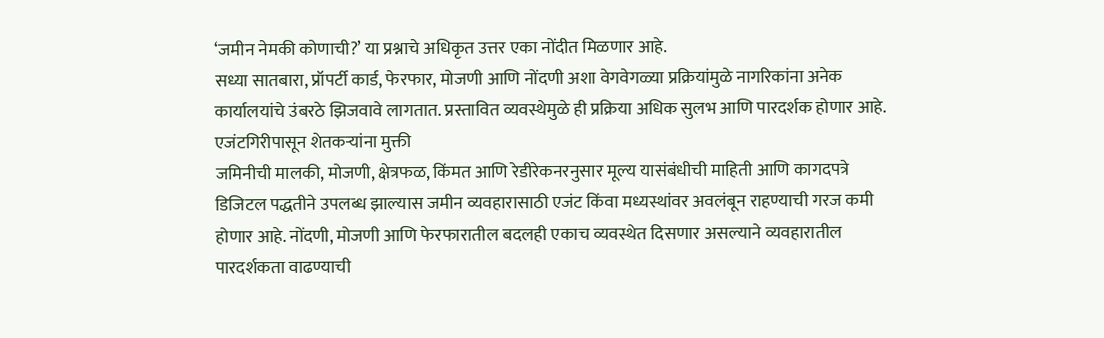‘जमीन नेमकी कोणाची?’ या प्रश्नाचे अधिकृत उत्तर एका नोंदीत मिळणार आहे.
सध्या सातबारा, प्रॉपर्टी कार्ड, फेरफार, मोजणी आणि नोंदणी अशा वेगवेगळ्या प्रक्रियांमुळे नागरिकांना अनेक कार्यालयांचे उंबरठे झिजवावे लागतात. प्रस्तावित व्यवस्थेमुळे ही प्रक्रिया अधिक सुलभ आणि पारदर्शक होणार आहे.
एजंटगिरीपासून शेतकऱ्यांना मुक्ती
जमिनीची मालकी, मोजणी, क्षेत्रफळ, किंमत आणि रेडीरेकनरनुसार मूल्य यासंबंधीची माहिती आणि कागदपत्रे डिजिटल पद्धतीने उपलब्ध झाल्यास जमीन व्यवहारासाठी एजंट किंवा मध्यस्थांवर अवलंबून राहण्याची गरज कमी होणार आहे. नोंदणी, मोजणी आणि फेरफारातील बदलही एकाच व्यवस्थेत दिसणार असल्याने व्यवहारातील पारदर्शकता वाढण्याची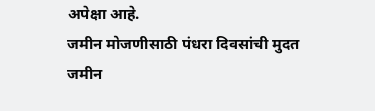अपेक्षा आहे.
जमीन मोजणीसाठी पंधरा दिवसांची मुदत
जमीन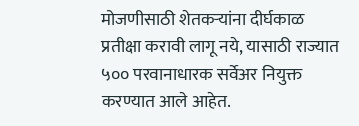मोजणीसाठी शेतकऱ्यांना दीर्घकाळ प्रतीक्षा करावी लागू नये, यासाठी राज्यात ५०० परवानाधारक सर्वेअर नियुक्त करण्यात आले आहेत.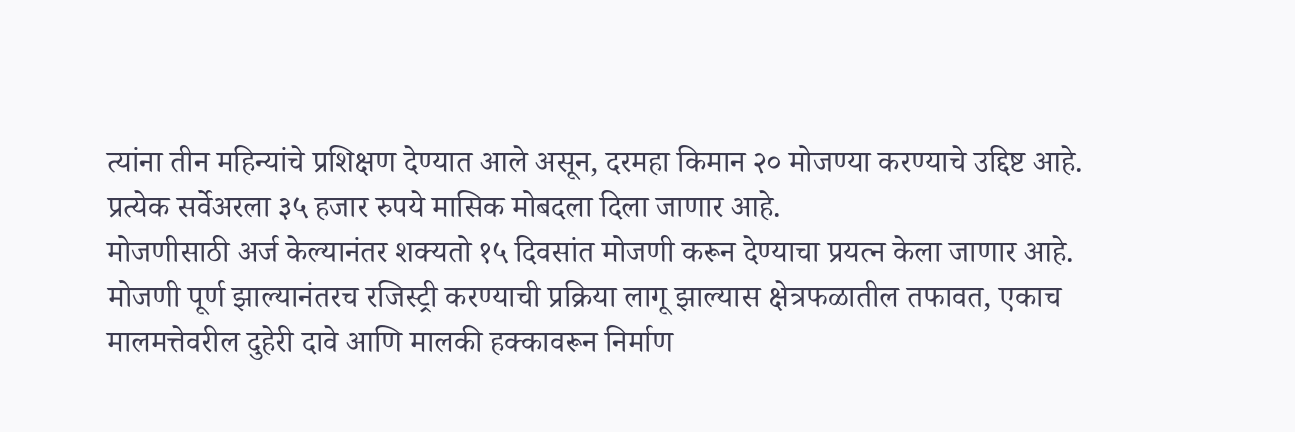त्यांना तीन महिन्यांचे प्रशिक्षण देण्यात आले असून, दरमहा किमान २० मोजण्या करण्याचे उद्दिष्ट आहे. प्रत्येक सर्वेअरला ३५ हजार रुपये मासिक मोबदला दिला जाणार आहे.
मोजणीसाठी अर्ज केल्यानंतर शक्यतो १५ दिवसांत मोजणी करून देण्याचा प्रयत्न केला जाणार आहे. मोजणी पूर्ण झाल्यानंतरच रजिस्ट्री करण्याची प्रक्रिया लागू झाल्यास क्षेत्रफळातील तफावत, एकाच मालमत्तेवरील दुहेरी दावे आणि मालकी हक्कावरून निर्माण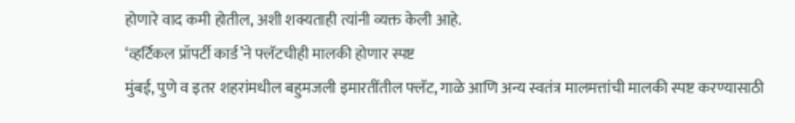होणारे वाद कमी होतील, अशी शक्यताही त्यांनी व्यक्त केली आहे.
‘व्हर्टिकल प्रॉपर्टी कार्ड’ने फ्लॅटचीही मालकी होणार स्पष्ट
मुंबई, पुणे व इतर शहरांमधील बहुमजली इमारतींतील फ्लॅट, गाळे आणि अन्य स्वतंत्र मालमत्तांची मालकी स्पष्ट करण्यासाठी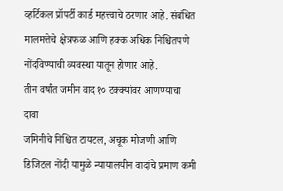व्हर्टिकल प्रॉपर्टी कार्ड महत्त्वाचे ठरणार आहे. संबंधित मालमत्तेचे क्षेत्रफळ आणि हक्क अधिक निश्चितपणे नोंदविण्याची व्यवस्था यातून होणार आहे.
तीन वर्षांत जमीन वाद १० टक्क्यांवर आणण्याचा दावा
जमिनीचे निश्चित टायटल, अचूक मोजणी आणि डिजिटल नोंदी यामुळे न्यायालयीन वादांचे प्रमाण कमी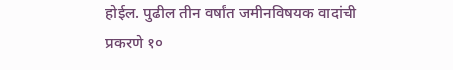होईल. पुढील तीन वर्षांत जमीनविषयक वादांची प्रकरणे १०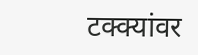टक्क्यांवर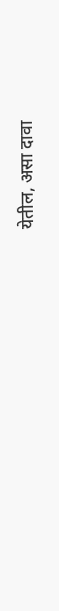येतील, असा दावा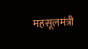महसूलमंत्री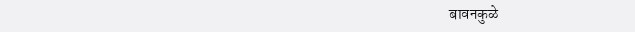बावनकुळे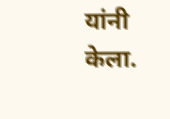यांनी केला.